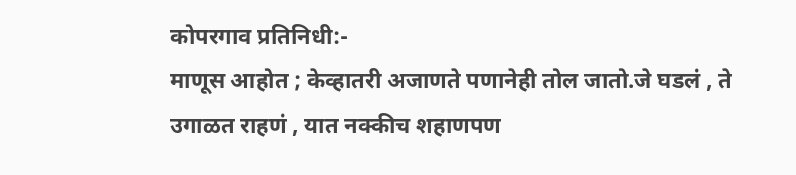कोपरगाव प्रतिनिधी:-
माणूस आहोत ; केव्हातरी अजाणते पणानेही तोल जातो.जे घडलं , ते उगाळत राहणं , यात नक्कीच शहाणपण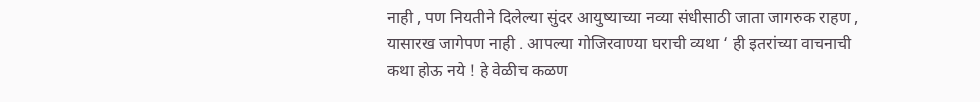नाही , पण नियतीने दिलेल्या सुंदर आयुष्याच्या नव्या संधीसाठी जाता जागरुक राहण , यासारख जागेपण नाही . आपल्या गोजिरवाण्या घराची व्यथा ‘ ही इतरांच्या वाचनाची कथा होऊ नये ! हे वेळीच कळण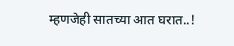म्हणजेही सातच्या आत घरात..!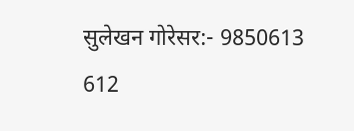सुलेखन गोरेसर:- 9850613 612